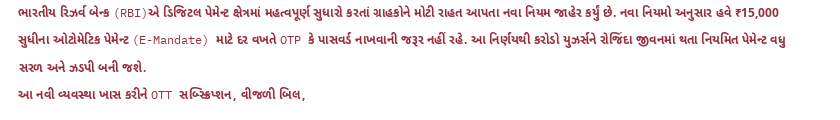ભારતીય રિઝર્વ બેન્ક (RBI)એ ડિજિટલ પેમેન્ટ ક્ષેત્રમાં મહત્વપૂર્ણ સુધારો કરતાં ગ્રાહકોને મોટી રાહત આપતા નવા નિયમ જાહેર કર્યું છે. નવા નિયમો અનુસાર હવે ₹15,000 સુધીના ઓટોમેટિક પેમેન્ટ (E-Mandate) માટે દર વખતે OTP કે પાસવર્ડ નાખવાની જરૂર નહીં રહે. આ નિર્ણયથી કરોડો યુઝર્સને રોજિંદા જીવનમાં થતા નિયમિત પેમેન્ટ વધુ સરળ અને ઝડપી બની જશે.
આ નવી વ્યવસ્થા ખાસ કરીને OTT સબ્સ્ક્રિપ્શન, વીજળી બિલ,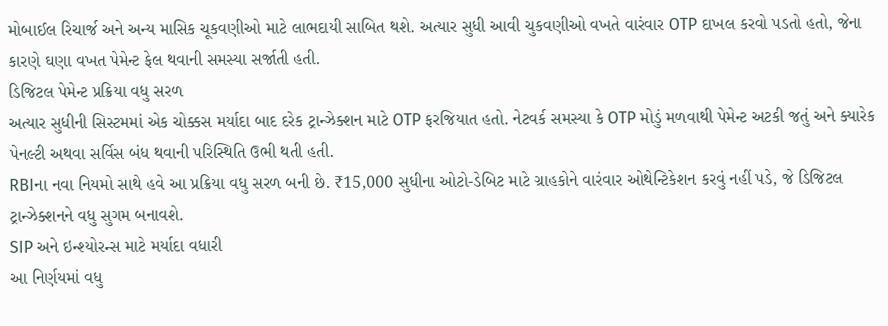મોબાઈલ રિચાર્જ અને અન્ય માસિક ચૂકવણીઓ માટે લાભદાયી સાબિત થશે. અત્યાર સુધી આવી ચુકવણીઓ વખતે વારંવાર OTP દાખલ કરવો પડતો હતો, જેના કારણે ઘણા વખત પેમેન્ટ ફેલ થવાની સમસ્યા સર્જાતી હતી.
ડિજિટલ પેમેન્ટ પ્રક્રિયા વધુ સરળ
અત્યાર સુધીની સિસ્ટમમાં એક ચોક્કસ મર્યાદા બાદ દરેક ટ્રાન્ઝેક્શન માટે OTP ફરજિયાત હતો. નેટવર્ક સમસ્યા કે OTP મોડું મળવાથી પેમેન્ટ અટકી જતું અને ક્યારેક પેનલ્ટી અથવા સર્વિસ બંધ થવાની પરિસ્થિતિ ઉભી થતી હતી.
RBIના નવા નિયમો સાથે હવે આ પ્રક્રિયા વધુ સરળ બની છે. ₹15,000 સુધીના ઓટો-ડેબિટ માટે ગ્રાહકોને વારંવાર ઓથેન્ટિકેશન કરવું નહીં પડે, જે ડિજિટલ ટ્રાન્ઝેક્શનને વધુ સુગમ બનાવશે.
SIP અને ઇન્શ્યોરન્સ માટે મર્યાદા વધારી
આ નિર્ણયમાં વધુ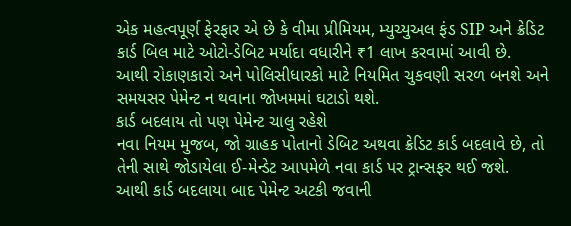એક મહત્વપૂર્ણ ફેરફાર એ છે કે વીમા પ્રીમિયમ, મ્યુચ્યુઅલ ફંડ SIP અને ક્રેડિટ કાર્ડ બિલ માટે ઓટો-ડેબિટ મર્યાદા વધારીને ₹1 લાખ કરવામાં આવી છે.
આથી રોકાણકારો અને પોલિસીધારકો માટે નિયમિત ચુકવણી સરળ બનશે અને સમયસર પેમેન્ટ ન થવાના જોખમમાં ઘટાડો થશે.
કાર્ડ બદલાય તો પણ પેમેન્ટ ચાલુ રહેશે
નવા નિયમ મુજબ, જો ગ્રાહક પોતાનો ડેબિટ અથવા ક્રેડિટ કાર્ડ બદલાવે છે, તો તેની સાથે જોડાયેલા ઈ-મેન્ડેટ આપમેળે નવા કાર્ડ પર ટ્રાન્સફર થઈ જશે.
આથી કાર્ડ બદલાયા બાદ પેમેન્ટ અટકી જવાની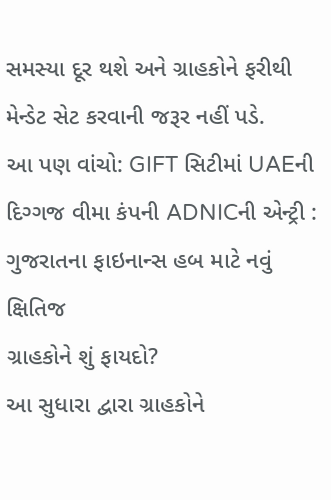સમસ્યા દૂર થશે અને ગ્રાહકોને ફરીથી મેન્ડેટ સેટ કરવાની જરૂર નહીં પડે.
આ પણ વાંચો: GIFT સિટીમાં UAEની દિગ્ગજ વીમા કંપની ADNICની એન્ટ્રી : ગુજરાતના ફાઇનાન્સ હબ માટે નવું ક્ષિતિજ
ગ્રાહકોને શું ફાયદો?
આ સુધારા દ્વારા ગ્રાહકોને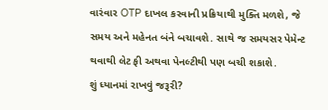વારંવાર OTP દાખલ કરવાની પ્રક્રિયાથી મુક્તિ મળશે, જે સમય અને મહેનત બંને બચાવશે. સાથે જ સમયસર પેમેન્ટ થવાથી લેટ ફી અથવા પેનલ્ટીથી પણ બચી શકાશે.
શું ધ્યાનમાં રાખવું જરૂરી?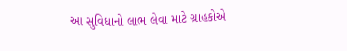આ સુવિધાનો લાભ લેવા માટે ગ્રાહકોએ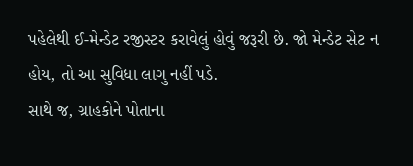પહેલેથી ઈ-મેન્ડેટ રજીસ્ટર કરાવેલું હોવું જરૂરી છે. જો મેન્ડેટ સેટ ન હોય, તો આ સુવિધા લાગુ નહીં પડે.
સાથે જ, ગ્રાહકોને પોતાના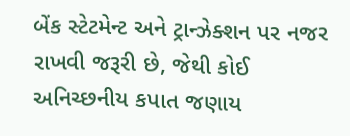બેંક સ્ટેટમેન્ટ અને ટ્રાન્ઝેક્શન પર નજર રાખવી જરૂરી છે, જેથી કોઈ અનિચ્છનીય કપાત જણાય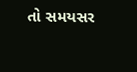તો સમયસર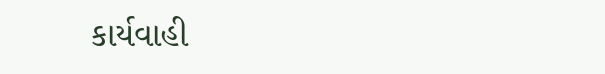કાર્યવાહી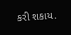કરી શકાય.